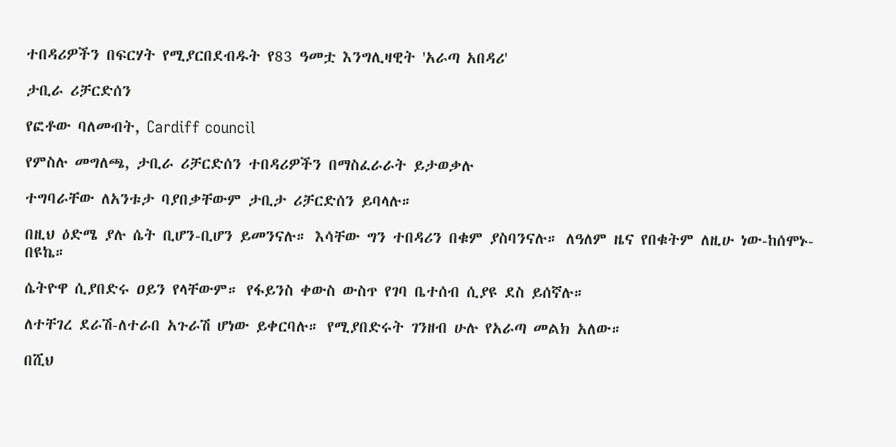ተበዳሪዎችን በፍርሃት የሚያርበደብዱት የ83 ዓመቷ እንግሊዛዊት 'አራጣ አበዳሪ'

ታቢራ ሪቻርድሰን

የፎቶው ባለመብት, Cardiff council

የምስሉ መግለጫ, ታቢራ ሪቻርድሰን ተበዳሪዎችን በማስፈራራት ይታወቃሉ

ተግባራቸው ለአንቱታ ባያበቃቸውም ታቢታ ሪቻርድሰን ይባላሉ።

በዚህ ዕድሜ ያሉ ሴት ቢሆን-ቢሆን ይመንናሉ። እሳቸው ግን ተበዳሪን በቁም ያስባንናሉ። ለዓለም ዜና የበቁትም ለዚሁ ነው-ከሰሞኑ-በዩኬ።

ሴትዮዋ ሲያበድሩ ዐይን የላቸውም። የፋይንስ ቀውስ ውስጥ የገባ ቤተሰብ ሲያዩ ደስ ይሰኛሉ።

ለተቸገረ ደራሽ-ለተራበ አጉራሽ ሆነው ይቀርባሉ። የሚያበድሩት ገንዘብ ሁሉ የአራጣ መልክ አለው።

በሺህ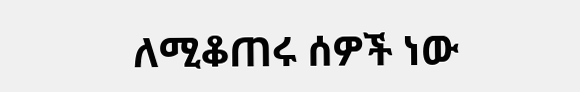ለሚቆጠሩ ሰዎች ነው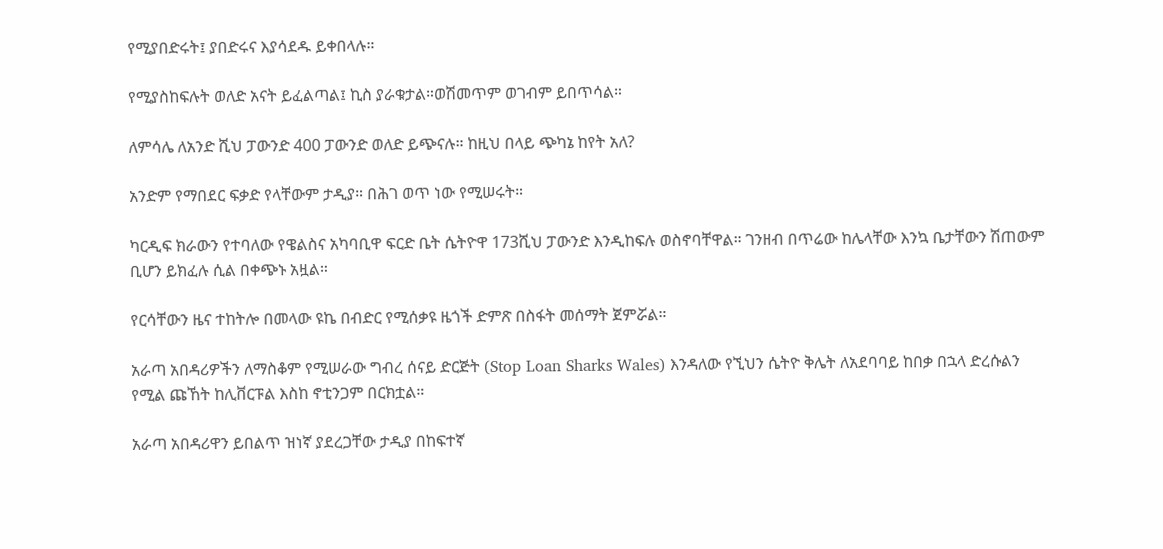የሚያበድሩት፤ ያበድሩና እያሳደዱ ይቀበላሉ።

የሚያስከፍሉት ወለድ አናት ይፈልጣል፤ ኪስ ያራቁታል።ወሽመጥም ወገብም ይበጥሳል።

ለምሳሌ ለአንድ ሺህ ፓውንድ 400 ፓውንድ ወለድ ይጭናሉ። ከዚህ በላይ ጭካኔ ከየት አለ?

አንድም የማበደር ፍቃድ የላቸውም ታዲያ። በሕገ ወጥ ነው የሚሠሩት።

ካርዲፍ ክራውን የተባለው የዌልስና አካባቢዋ ፍርድ ቤት ሴትዮዋ 173ሺህ ፓውንድ እንዲከፍሉ ወስኖባቸዋል። ገንዘብ በጥሬው ከሌላቸው እንኳ ቤታቸውን ሽጠውም ቢሆን ይክፈሉ ሲል በቀጭኑ አዟል።

የርሳቸውን ዜና ተከትሎ በመላው ዩኬ በብድር የሚሰቃዩ ዜጎች ድምጽ በስፋት መሰማት ጀምሯል።

አራጣ አበዳሪዎችን ለማስቆም የሚሠራው ግብረ ሰናይ ድርጅት (Stop Loan Sharks Wales) እንዳለው የኚህን ሴትዮ ቅሌት ለአደባባይ ከበቃ በኋላ ድረሱልን የሚል ጩኸት ከሊቨርፑል እስከ ኖቲንጋም በርክቷል።

አራጣ አበዳሪዋን ይበልጥ ዝነኛ ያደረጋቸው ታዲያ በከፍተኛ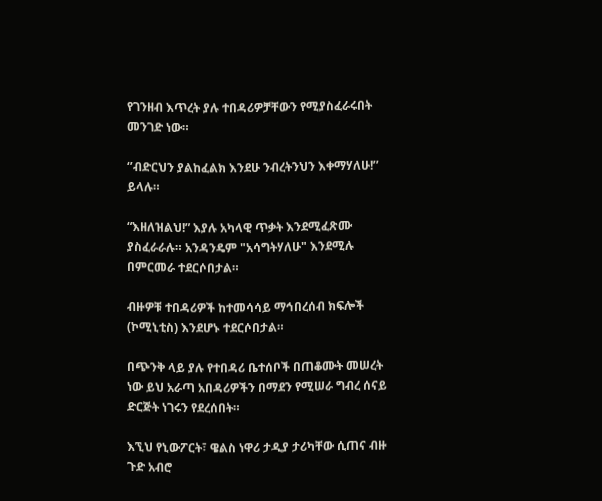የገንዘብ እጥረት ያሉ ተበዳሪዎቻቸውን የሚያስፈራሩበት መንገድ ነው።

‘’ብድርህን ያልከፈልክ እንደሁ ንብረትንህን እቀማሃለሁ!’’ ይላሉ።

“እዘለዝልህ!” እያሉ አካላዊ ጥቃት እንደሚፈጽሙ ያስፈራራሉ። አንዳንዴም "አሳግትሃለሁ" እንደሚሉ በምርመራ ተደርሶበታል።

ብዙዎቹ ተበዳሪዎች ከተመሳሳይ ማኅበረሰብ ክፍሎች (ኮሚኒቲስ) እንደሆኑ ተደርሶበታል።

በጭንቅ ላይ ያሉ የተበዳሪ ቤተሰቦች በጠቆሙት መሠረት ነው ይህ አራጣ አበዳሪዎችን በማደን የሚሠራ ግብረ ሰናይ ድርጅት ነገሩን የደረሰበት።

እኚህ የኒውፖርት፣ ዌልስ ነዋሪ ታዲያ ታሪካቸው ሲጠና ብዙ ጉድ አብሮ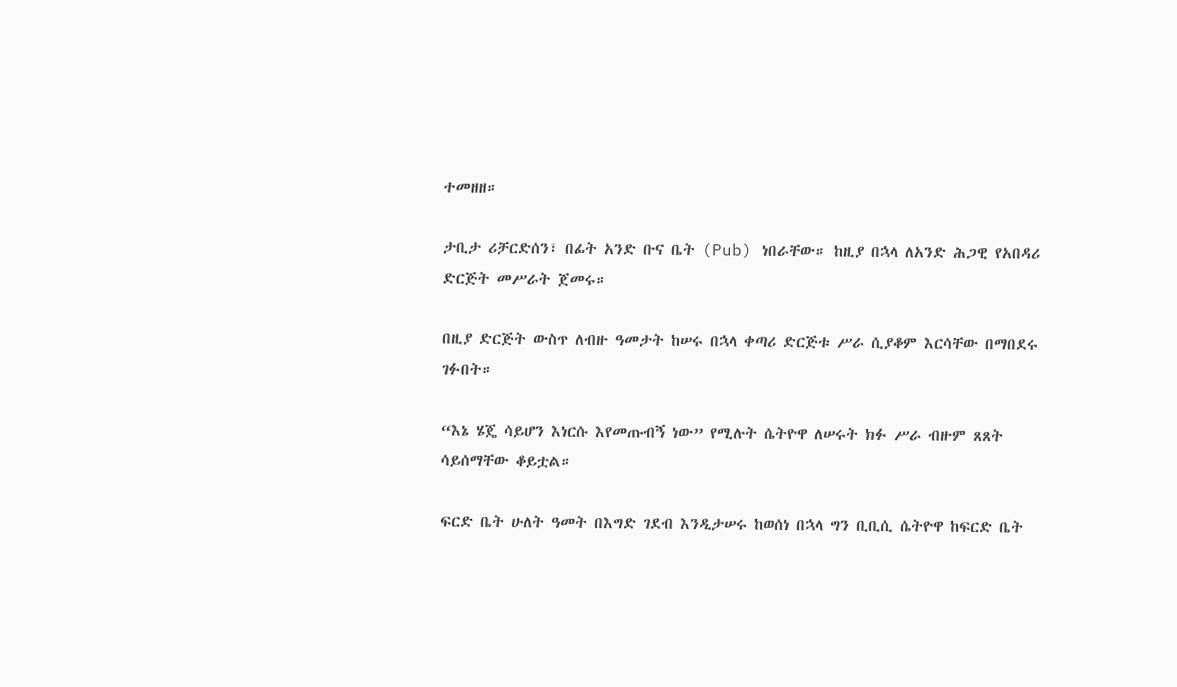ተመዘዘ።

ታቢታ ሪቻርድሰን፣ በፊት አንድ ቡና ቤት (Pub) ነበራቸው። ከዚያ በኋላ ለአንድ ሕጋዊ የአበዳሪ ድርጅት መሥራት ጀመሩ።

በዚያ ድርጅት ውስጥ ለብዙ ዓመታት ከሠሩ በኋላ ቀጣሪ ድርጅቱ ሥራ ሲያቆም እርሳቸው በማበደሩ ገፉበት።

“እኔ ሄጄ ሳይሆን እነርሱ እየመጡብኝ ነው” የሚሉት ሴትዮዋ ለሠሩት ክፉ ሥራ ብዙም ጸጸት ሳይሰማቸው ቆይቷል።

ፍርድ ቤት ሁለት ዓመት በእግድ ገደብ እንዲታሠሩ ከወሰነ በኋላ ግን ቢቢሲ ሴትዮዋ ከፍርድ ቤት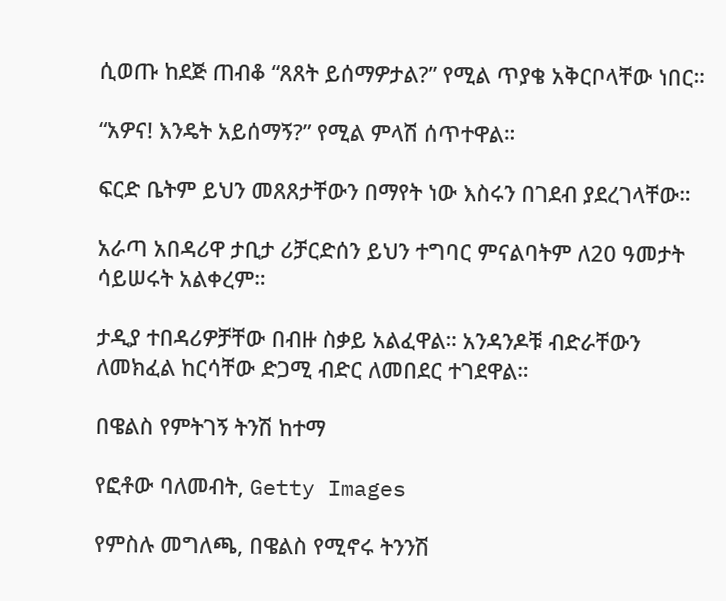ሲወጡ ከደጅ ጠብቆ “ጸጸት ይሰማዎታል?” የሚል ጥያቄ አቅርቦላቸው ነበር።

“አዎና! እንዴት አይሰማኝ?” የሚል ምላሽ ሰጥተዋል።

ፍርድ ቤትም ይህን መጸጸታቸውን በማየት ነው እስሩን በገደብ ያደረገላቸው።

አራጣ አበዳሪዋ ታቢታ ሪቻርድሰን ይህን ተግባር ምናልባትም ለ20 ዓመታት ሳይሠሩት አልቀረም።

ታዲያ ተበዳሪዎቻቸው በብዙ ስቃይ አልፈዋል። አንዳንዶቹ ብድራቸውን ለመክፈል ከርሳቸው ድጋሚ ብድር ለመበደር ተገደዋል።

በዌልስ የምትገኝ ትንሽ ከተማ

የፎቶው ባለመብት, Getty Images

የምስሉ መግለጫ, በዌልስ የሚኖሩ ትንንሽ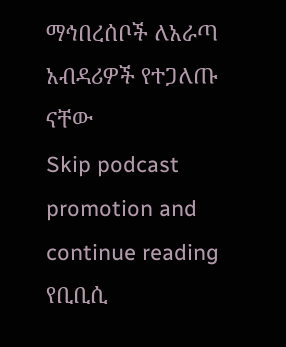ማኅበረሰቦች ለአራጣ አብዳሪዎች የተጋለጡ ናቸው
Skip podcast promotion and continue reading
የቢቢሲ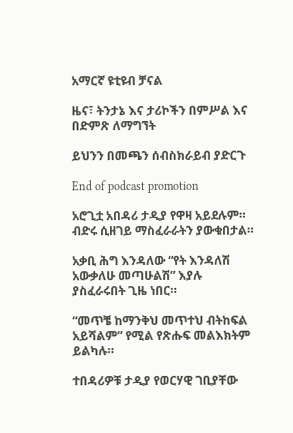አማርኛ ዩቲዩብ ቻናል

ዜና፣ ትንታኔ እና ታሪኮችን በምሥል እና በድምጽ ለማግኘት

ይህንን በመጫን ሰብስክራይብ ያድርጉ

End of podcast promotion

አሮጊቷ አበዳሪ ታዲያ የዋዛ አይደሉም። ብድሩ ሲዘገይ ማስፈራራትን ያውቁበታል።

አቃቢ ሕግ እንዳለው “የት እንዳለሽ አውቃለሁ መጣሁልሽ” እያሉ ያስፈራሩበት ጊዜ ነበር።

“መጥቼ ከማንቅህ መጥተህ ብትከፍል አይሻልም” የሚል የጽሑፍ መልእክትም ይልካሉ።

ተበዳሪዎቹ ታዲያ የወርሃዊ ገቢያቸው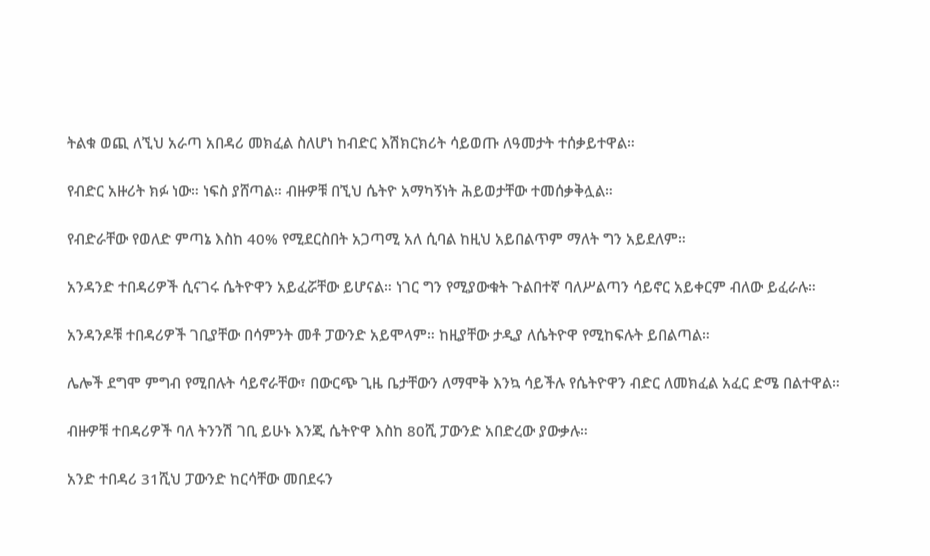ትልቁ ወጪ ለኚህ አራጣ አበዳሪ መክፈል ስለሆነ ከብድር እሽክርክሪት ሳይወጡ ለዓመታት ተሰቃይተዋል።

የብድር አዙሪት ክፉ ነው። ነፍስ ያሸጣል። ብዙዎቹ በኚህ ሴትዮ አማካኝነት ሕይወታቸው ተመሰቃቅሏል።

የብድራቸው የወለድ ምጣኔ እስከ 40% የሚደርስበት አጋጣሚ አለ ሲባል ከዚህ አይበልጥም ማለት ግን አይደለም።

አንዳንድ ተበዳሪዎች ሲናገሩ ሴትዮዋን አይፈሯቸው ይሆናል። ነገር ግን የሚያውቁት ጉልበተኛ ባለሥልጣን ሳይኖር አይቀርም ብለው ይፈራሉ።

አንዳንዶቹ ተበዳሪዎች ገቢያቸው በሳምንት መቶ ፓውንድ አይሞላም። ከዚያቸው ታዲያ ለሴትዮዋ የሚከፍሉት ይበልጣል።

ሌሎች ደግሞ ምግብ የሚበሉት ሳይኖራቸው፣ በውርጭ ጊዜ ቤታቸውን ለማሞቅ እንኳ ሳይችሉ የሴትዮዋን ብድር ለመክፈል አፈር ድሜ በልተዋል።

ብዙዎቹ ተበዳሪዎች ባለ ትንንሽ ገቢ ይሁኑ እንጂ ሴትዮዋ እስከ 80ሺ ፓውንድ አበድረው ያውቃሉ።

አንድ ተበዳሪ 31ሺህ ፓውንድ ከርሳቸው መበደሩን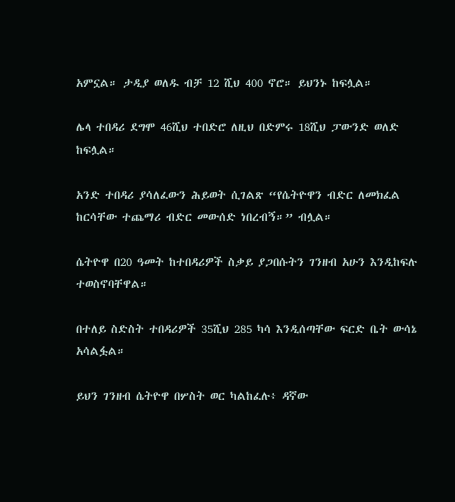አምኗል። ታዲያ ወለዱ ብቻ 12 ሺህ 400 ኖሮ። ይህንኑ ከፍሏል።

ሌላ ተበዳሪ ደግሞ 46ሺህ ተበድሮ ለዚህ በድምሩ 18ሺህ ፓውንድ ወለድ ከፍሏል።

አንድ ተበዳሪ ያሳለፈውን ሕይወት ሲገልጽ “የሴትዮዋን ብድር ለመክፈል ከርሳቸው ተጨማሪ ብድር መውሰድ ነበረብኝ።” ብሏል።

ሴትዮዋ በ20 ዓመት ከተበዳሪዎች ስቃይ ያጋበሱትን ገንዘብ አሁን እንዲከፍሉ ተወስኖባቸዋል።

በተለይ ስድስት ተበዳሪዎች 35ሺህ 285 ካሳ እንዲሰጣቸው ፍርድ ቤት ውሳኔ አሳልፏል።

ይህን ገንዘብ ሴትዮዋ በሦስት ወር ካልከፈሉ፥ ዳኛው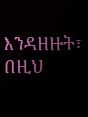እንዳዘዙት፣ በዚህ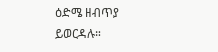ዕድሜ ዘብጥያ ይወርዳሉ።